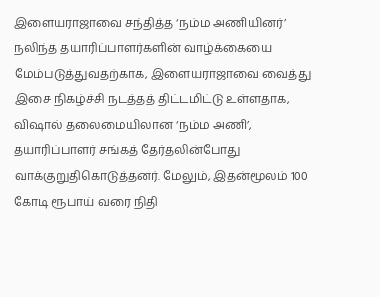இளையராஜாவை சந்தித்த ‘நம்ம அணியினர்’
நலிந்த தயாரிப்பாளர்களின் வாழ்க்கையை மேம்படுத்துவதற்காக, இளையராஜாவை வைத்து இசை நிகழ்ச்சி நடத்தத் திட்டமிட்டு உள்ளதாக, விஷால் தலைமையிலான ‘நம்ம அணி’, தயாரிப்பாளர் சங்கத் தேர்தலின்போது வாக்குறுதிகொடுத்தனர். மேலும், இதன்மூலம் 100 கோடி ரூபாய் வரை நிதி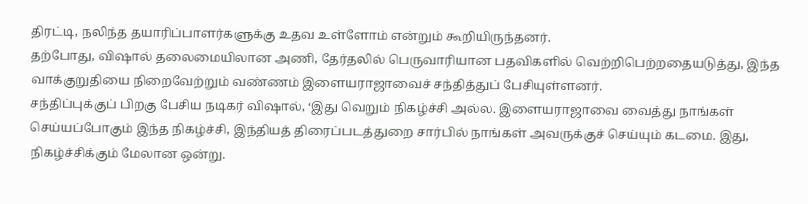திரட்டி, நலிந்த தயாரிப்பாளர்களுக்கு உதவ உள்ளோம் என்றும் கூறியிருந்தனர்.
தற்போது, விஷால் தலைமையிலான அணி, தேர்தலில் பெருவாரியான பதவிகளில் வெற்றிபெற்றதையடுத்து, இந்த வாக்குறுதியை நிறைவேற்றும் வண்ணம் இளையராஜாவைச் சந்தித்துப் பேசியுள்ளனர்.
சந்திப்புக்குப் பிறகு பேசிய நடிகர் விஷால், ‘இது வெறும் நிகழ்ச்சி அல்ல. இளையராஜாவை வைத்து நாங்கள் செய்யப்போகும் இந்த நிகழ்ச்சி, இந்தியத் திரைப்படத்துறை சார்பில் நாங்கள் அவருக்குச் செய்யும் கடமை. இது, நிகழ்ச்சிக்கும் மேலான ஒன்று.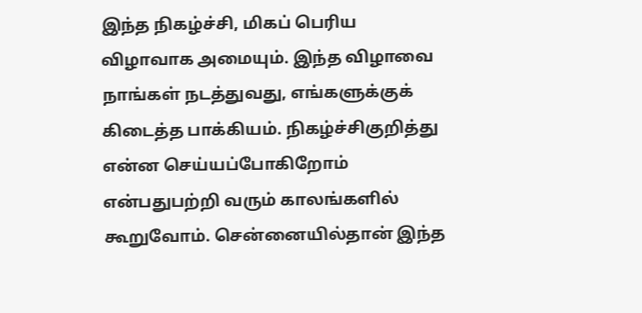இந்த நிகழ்ச்சி, மிகப் பெரிய விழாவாக அமையும். இந்த விழாவை நாங்கள் நடத்துவது, எங்களுக்குக் கிடைத்த பாக்கியம். நிகழ்ச்சிகுறித்து என்ன செய்யப்போகிறோம் என்பதுபற்றி வரும் காலங்களில் கூறுவோம். சென்னையில்தான் இந்த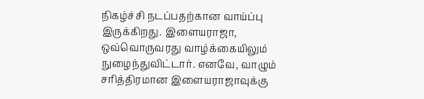நிகழ்ச்சி நடப்பதற்கான வாய்ப்பு இருக்கிறது. இளையராஜா, ஒவ்வொருவரது வாழ்க்கையிலும் நுழைந்துவிட்டார். எனவே, வாழும் சரித்திரமான இளையராஜாவுக்கு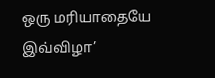ஒரு மரியாதையே இவ்விழா’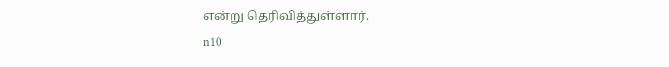என்று தெரிவித்துள்ளார்.
n10